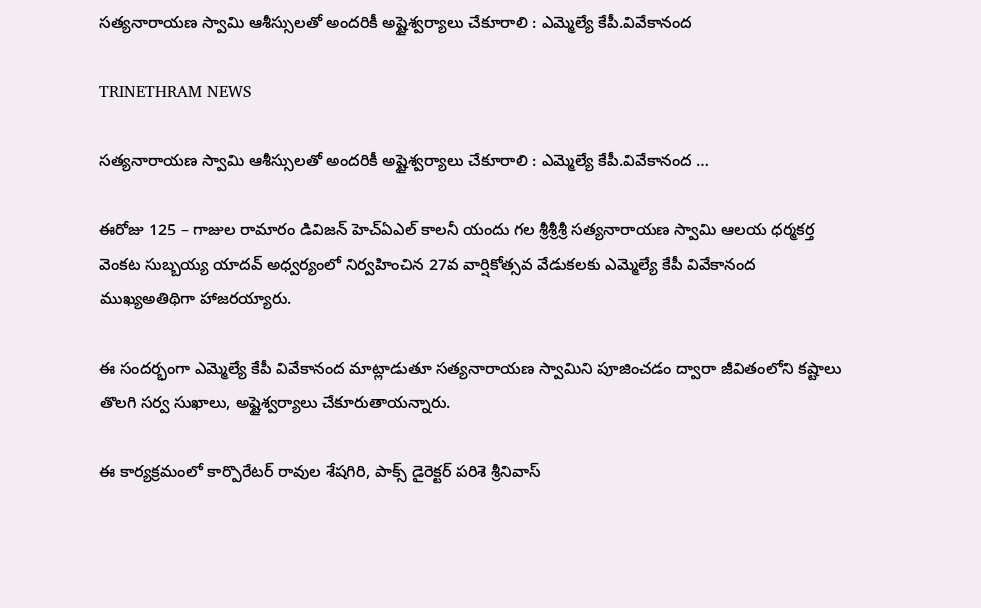సత్యనారాయణ స్వామి ఆశీస్సులతో అందరికీ అష్టైశ్వర్యాలు చేకూరాలి : ఎమ్మెల్యే కేపీ.వివేకానంద

TRINETHRAM NEWS

సత్యనారాయణ స్వామి ఆశీస్సులతో అందరికీ అష్టైశ్వర్యాలు చేకూరాలి : ఎమ్మెల్యే కేపీ.వివేకానంద …

ఈరోజు 125 – గాజుల రామారం డివిజన్ హెచ్ఏఎల్ కాలనీ యందు గల శ్రీశ్రీశ్రీ సత్యనారాయణ స్వామి ఆలయ ధర్మకర్త వెంకట సుబ్బయ్య యాదవ్ అధ్వర్యంలో నిర్వహించిన 27వ వార్షికోత్సవ వేడుకలకు ఎమ్మెల్యే కేపీ వివేకానంద ముఖ్యఅతిథిగా హాజరయ్యారు.

ఈ సందర్భంగా ఎమ్మెల్యే కేపీ వివేకానంద మాట్లాడుతూ సత్యనారాయణ స్వామిని పూజించడం ద్వారా జీవితంలోని కష్టాలు తొలగి సర్వ సుఖాలు, అష్టైశ్వర్యాలు చేకూరుతాయన్నారు.

ఈ కార్యక్రమంలో కార్పొరేటర్ రావుల శేషగిరి, పాక్స్ డైరెక్టర్ పరిశె శ్రీనివాస్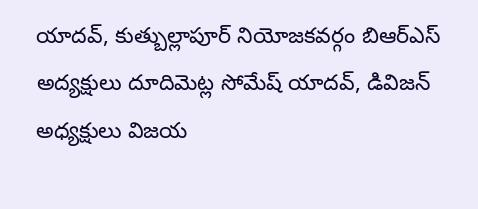యాదవ్, కుత్బుల్లాపూర్ నియోజకవర్గం బిఆర్ఎస్ అద్యక్షులు దూదిమెట్ల సోమేష్ యాదవ్, డివిజన్ అధ్యక్షులు విజయ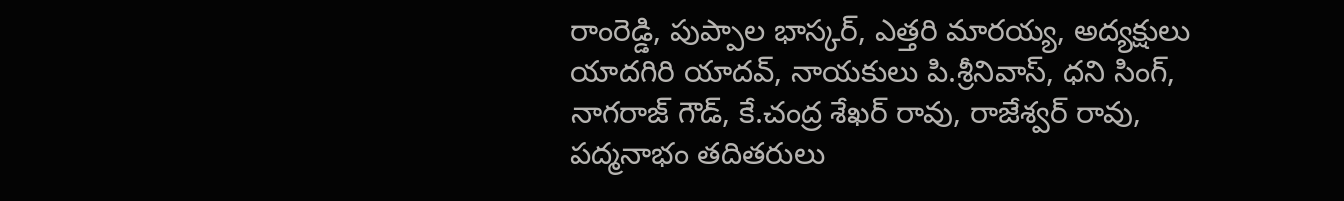రాంరెడ్డి, పుప్పాల భాస్కర్, ఎత్తరి మారయ్య, అద్యక్షులు యాదగిరి యాదవ్, నాయకులు పి.శ్రీనివాస్, ధని సింగ్, నాగరాజ్ గౌడ్, కే.చంద్ర శేఖర్ రావు, రాజేశ్వర్ రావు, పద్మనాభం తదితరులు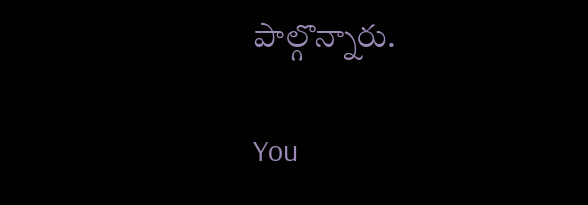పాల్గొన్నారు.

You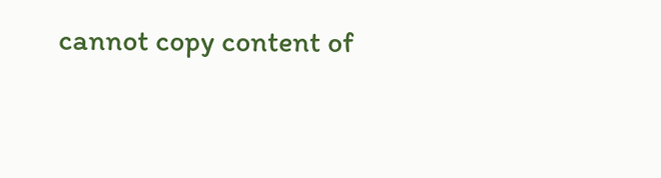cannot copy content of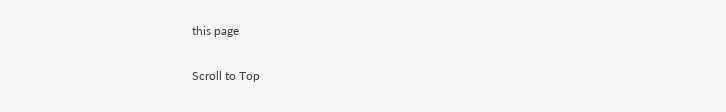this page

Scroll to Top